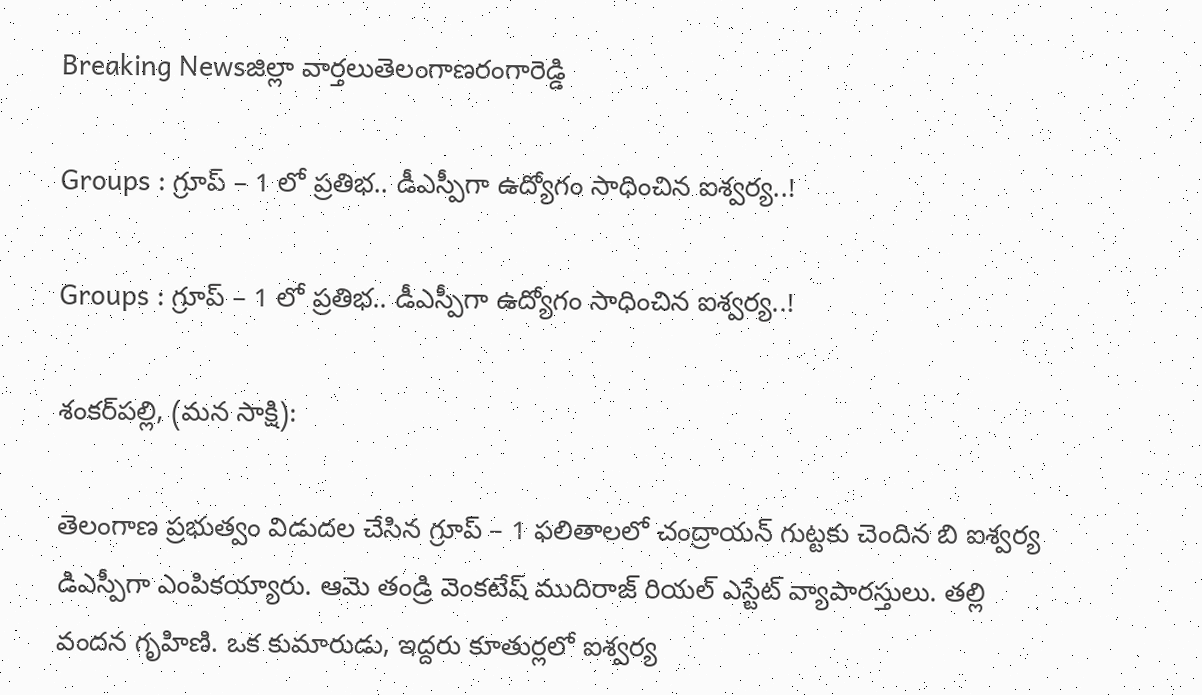Breaking Newsజిల్లా వార్తలుతెలంగాణరంగారెడ్డి

Groups : గ్రూప్ – 1 లో ప్రతిభ.. డీఎస్పీగా ఉద్యోగం సాధించిన ఐశ్వర్య..!

Groups : గ్రూప్ – 1 లో ప్రతిభ.. డీఎస్పీగా ఉద్యోగం సాధించిన ఐశ్వర్య..!

శంకర్‌పల్లి, (మన సాక్షి):

తెలంగాణ ప్రభుత్వం విడుదల చేసిన గ్రూప్ – 1 ఫలితాలలో చంద్రాయన్ గుట్టకు చెందిన బి ఐశ్వర్య డిఎస్పీగా ఎంపికయ్యారు. ఆమె తండ్రి వెంకటేష్ ముదిరాజ్ రియల్ ఎస్టేట్ వ్యాపారస్తులు. తల్లి వందన గృహిణి. ఒక కుమారుడు, ఇద్దరు కూతుర్లలో ఐశ్వర్య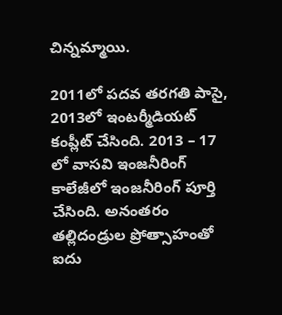చిన్నమ్మాయి.

2011లో పదవ తరగతి పాసై, 2013లో ఇంటర్మీడియట్ కంప్లీట్ చేసింది. 2013 – 17 లో వాసవి ఇంజనీరింగ్ కాలేజీలో ఇంజనీరింగ్ పూర్తి చేసింది. అనంతరం తల్లిదండ్రుల ప్రోత్సాహంతో ఐదు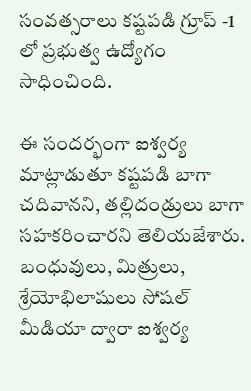సంవత్సరాలు కష్టపడి గ్రూప్ -1 లో ప్రభుత్వ ఉద్యోగం సాధించింది.

ఈ సందర్భంగా ఐశ్వర్య మాట్లాడుతూ కష్టపడి బాగా చదివానని, తల్లిదండ్రులు బాగా సహకరించారని తెలియజేశారు. బంధువులు, మిత్రులు, శ్రేయోభిలాషులు సోషల్ మీడియా ద్వారా ఐశ్వర్య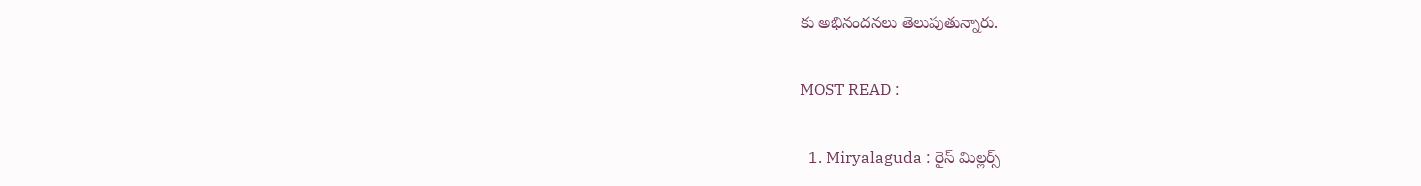కు అభినందనలు తెలుపుతున్నారు.

MOST READ :

  1. Miryalaguda : రైస్ మిల్లర్స్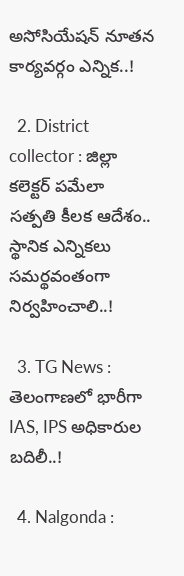అసోసియేషన్ నూతన కార్యవర్గం ఎన్నిక..!

  2. District collector : జిల్లా కలెక్టర్ పమేలా సత్పతి కీలక ఆదేశం.. స్థానిక ఎన్నికలు సమర్థవంతంగా నిర్వహించాలి..!

  3. TG News : తెలంగాణలో భారీగా IAS, IPS అధికారుల బదిలీ..!

  4. Nalgonda :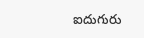ఐదుగురు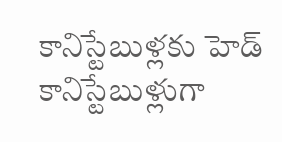కానిస్టేబుళ్లకు హెడ్ కానిస్టేబుళ్లుగా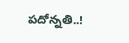పదోన్నతి..!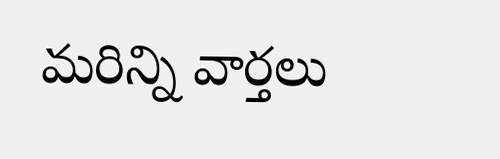మరిన్ని వార్తలు